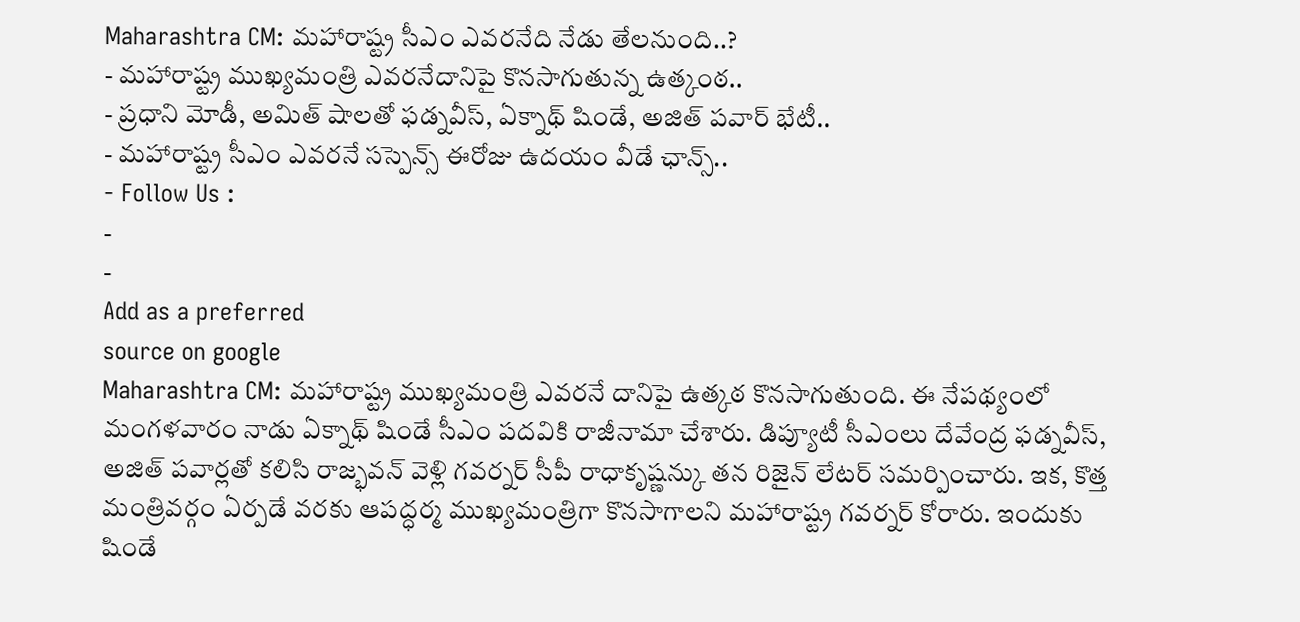Maharashtra CM: మహారాష్ట్ర సీఎం ఎవరనేది నేడు తేలనుంది..?
- మహారాష్ట్ర ముఖ్యమంత్రి ఎవరనేదానిపై కొనసాగుతున్న ఉత్కంఠ..
- ప్రధాని మోడీ, అమిత్ షాలతో ఫడ్నవీస్, ఏక్నాథ్ షిండే, అజిత్ పవార్ భేటీ..
- మహారాష్ట్ర సీఎం ఎవరనే సస్పెన్స్ ఈరోజు ఉదయం వీడే ఛాన్స్..
- Follow Us :
-
-
Add as a preferred
source on google
Maharashtra CM: మహారాష్ట్ర ముఖ్యమంత్రి ఎవరనే దానిపై ఉత్కఠ కొనసాగుతుంది. ఈ నేపథ్యంలో మంగళవారం నాడు ఏక్నాథ్ షిండే సీఎం పదవికి రాజీనామా చేశారు. డిప్యూటీ సీఎంలు దేవేంద్ర ఫడ్నవీస్, అజిత్ పవార్లతో కలిసి రాజ్భవన్ వెళ్లి గవర్నర్ సీపీ రాధాకృష్ణన్కు తన రిజైన్ లేటర్ సమర్పించారు. ఇక, కొత్త మంత్రివర్గం ఏర్పడే వరకు ఆపద్ధర్మ ముఖ్యమంత్రిగా కొనసాగాలని మహారాష్ట్ర గవర్నర్ కోరారు. ఇందుకు షిండే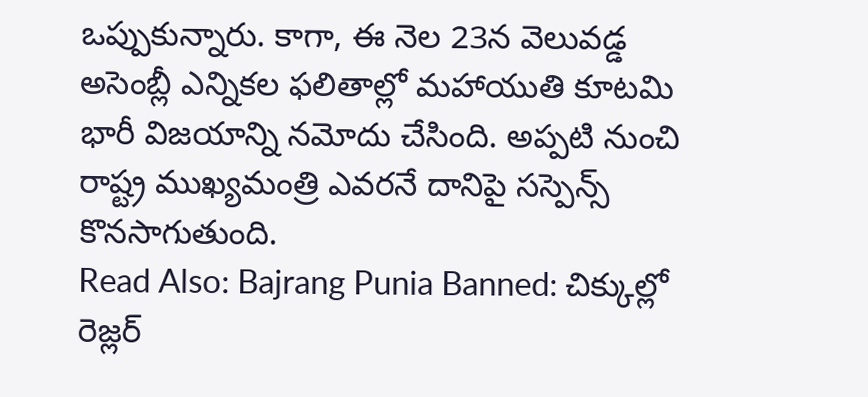ఒప్పుకున్నారు. కాగా, ఈ నెల 23న వెలువడ్డ అసెంబ్లీ ఎన్నికల ఫలితాల్లో మహాయుతి కూటమి భారీ విజయాన్ని నమోదు చేసింది. అప్పటి నుంచి రాష్ట్ర ముఖ్యమంత్రి ఎవరనే దానిపై సస్పెన్స్ కొనసాగుతుంది.
Read Also: Bajrang Punia Banned: చిక్కుల్లో రెజ్లర్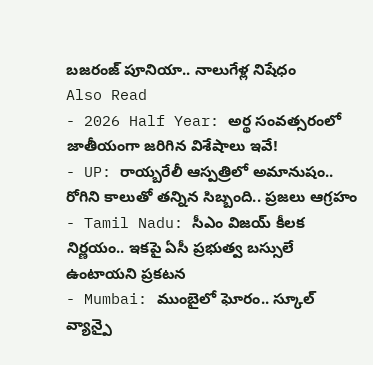బజరంజ్ పూనియా.. నాలుగేళ్ల నిషేధం
Also Read
- 2026 Half Year: అర్థ సంవత్సరంలో జాతీయంగా జరిగిన విశేషాలు ఇవే!
- UP: రాయ్బరేలీ ఆస్పత్రిలో అమానుషం.. రోగిని కాలుతో తన్నిన సిబ్బంది.. ప్రజలు ఆగ్రహం
- Tamil Nadu: సీఎం విజయ్ కీలక నిర్ణయం.. ఇకపై ఏసీ ప్రభుత్వ బస్సులే ఉంటాయని ప్రకటన
- Mumbai: ముంబైలో ఘోరం.. స్కూల్ వ్యాన్పై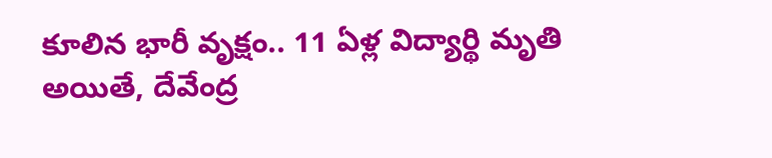కూలిన భారీ వృక్షం.. 11 ఏళ్ల విద్యార్థి మృతి
అయితే, దేవేంద్ర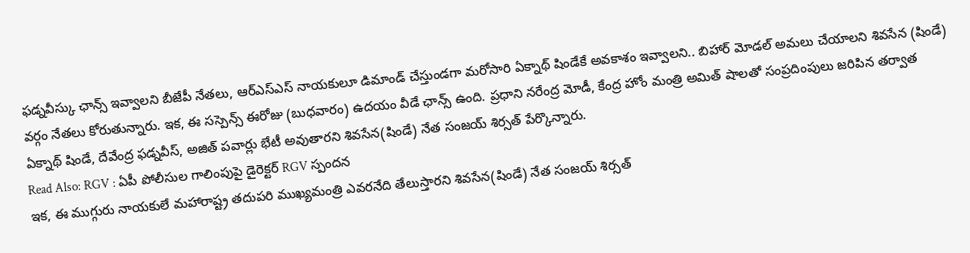ఫడ్నవీస్కు ఛాన్స్ ఇవ్వాలని బీజేపీ నేతలు, ఆర్ఎస్ఎస్ నాయకులూ డిమాండ్ చేస్తుండగా మరోసారి ఏక్నాథ్ షిండేకే అవకాశం ఇవ్వాలని.. బిహార్ మోడల్ అమలు చేయాలని శివసేన (షిండే) వర్గం నేతలు కోరుతున్నారు. ఇక, ఈ సస్పెన్స్ ఈరోజు (బుధవారం) ఉదయం వీడే ఛాన్స్ ఉంది. ప్రధాని నరేంద్ర మోడీ, కేంద్ర హోం మంత్రి అమిత్ షాలతో సంప్రదింపులు జరిపిన తర్వాత ఏక్నాథ్ షిండే, దేవేంద్ర ఫడ్నవీస్, అజిత్ పవార్లు భేటీ అవుతారని శివసేన(షిండే) నేత సంజయ్ శిర్సత్ పేర్కొన్నారు.
Read Also: RGV : ఏపీ పోలీసుల గాలింపుపై డైరెక్టర్ RGV స్పందన
ఇక, ఈ ముగ్గురు నాయకులే మహారాష్ట్ర తదుపరి ముఖ్యమంత్రి ఎవరనేది తేలుస్తారని శివసేన(షిండే) నేత సంజయ్ శిర్సత్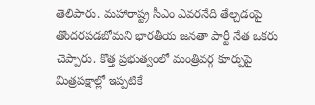తెలిపారు. మహారాష్ట్ర సీఎం ఎవరనేది తేల్చడంపై తొందరపడబోమని భారతీయ జనతా పార్టీ నేత ఒకరు చెప్పారు. కొత్త ప్రభుత్వంలో మంత్రివర్గ కూర్పుపై మిత్రపక్షాల్లో ఇప్పటికే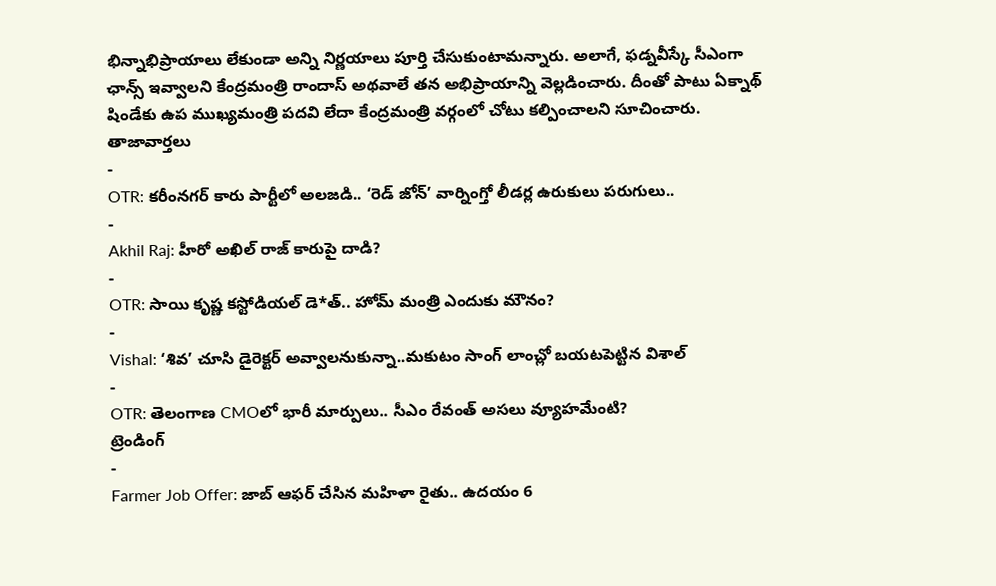భిన్నాభిప్రాయాలు లేకుండా అన్ని నిర్ణయాలు పూర్తి చేసుకుంటామన్నారు. అలాగే, ఫడ్నవీస్కే సీఎంగా ఛాన్స్ ఇవ్వాలని కేంద్రమంత్రి రాందాస్ అథవాలే తన అభిప్రాయాన్ని వెల్లడించారు. దీంతో పాటు ఏక్నాథ్ షిండేకు ఉప ముఖ్యమంత్రి పదవి లేదా కేంద్రమంత్రి వర్గంలో చోటు కల్పించాలని సూచించారు.
తాజావార్తలు
-
OTR: కరీంనగర్ కారు పార్టీలో అలజడి.. ‘రెడ్ జోన్’ వార్నింగ్తో లీడర్ల ఉరుకులు పరుగులు..
-
Akhil Raj: హీరో అఖిల్ రాజ్ కారుపై దాడి?
-
OTR: సాయి కృష్ణ కస్టోడియల్ డె*త్.. హోమ్ మంత్రి ఎందుకు మౌనం?
-
Vishal: ‘శివ’ చూసి డైరెక్టర్ అవ్వాలనుకున్నా..మకుటం సాంగ్ లాంచ్లో బయటపెట్టిన విశాల్
-
OTR: తెలంగాణ CMOలో భారీ మార్పులు.. సీఎం రేవంత్ అసలు వ్యూహమేంటి?
ట్రెండింగ్
-
Farmer Job Offer: జాబ్ ఆఫర్ చేసిన మహిళా రైతు.. ఉదయం 6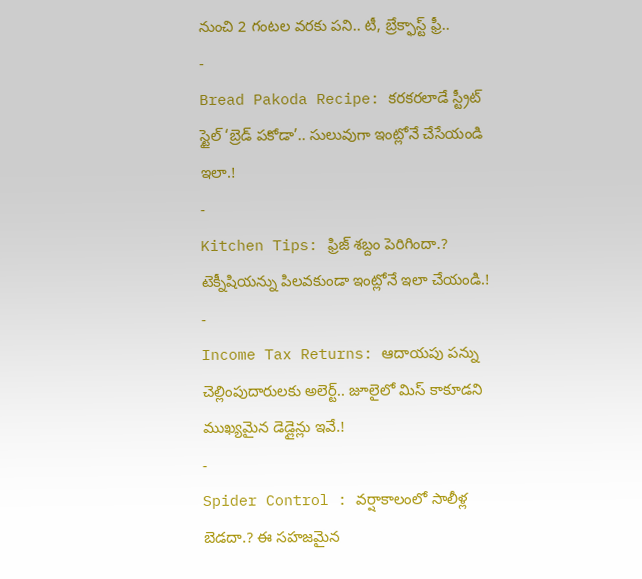నుంచి 2 గంటల వరకు పని.. టీ, బ్రేక్ఫాస్ట్ ఫ్రీ..
-
Bread Pakoda Recipe: కరకరలాడే స్ట్రీట్ స్టైల్ ‘బ్రెడ్ పకోడా’.. సులువుగా ఇంట్లోనే చేసేయండి ఇలా.!
-
Kitchen Tips: ఫ్రిజ్ శబ్దం పెరిగిందా.? టెక్నీషియన్ను పిలవకుండా ఇంట్లోనే ఇలా చేయండి.!
-
Income Tax Returns: ఆదాయపు పన్ను చెల్లింపుదారులకు అలెర్ట్.. జూలైలో మిస్ కాకూడని ముఖ్యమైన డెడ్లైన్లు ఇవే.!
-
Spider Control : వర్షాకాలంలో సాలీళ్ల బెడదా.? ఈ సహజమైన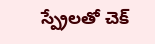స్ప్రేలతో చెక్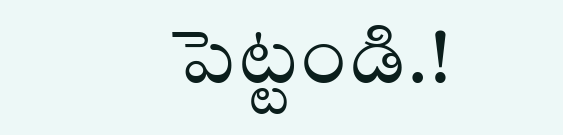పెట్టండి.!